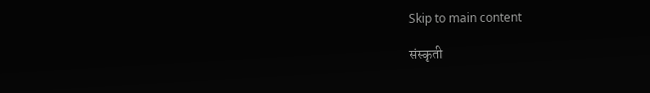Skip to main content

संस्कृती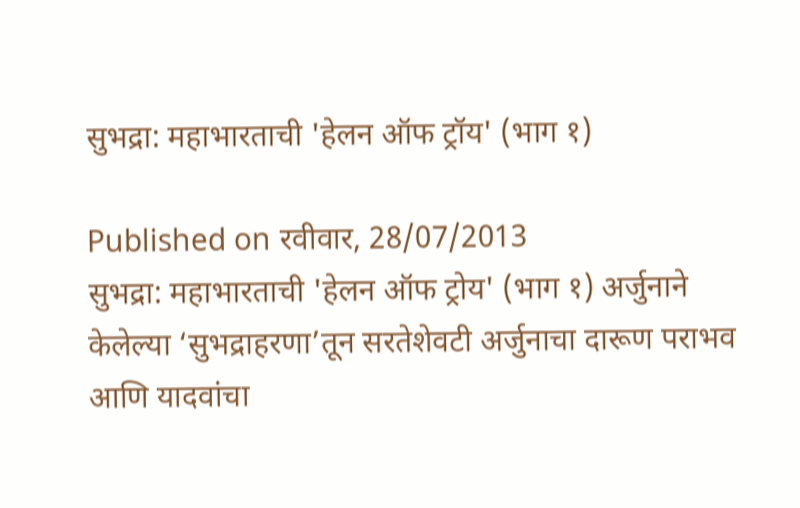सुभद्रा: महाभारताची 'हेलन ऑफ ट्रॉय' (भाग १)

Published on रवीवार, 28/07/2013
सुभद्रा: महाभारताची 'हेलन ऑफ ट्रोय' (भाग १) अर्जुनाने केलेल्या ‘सुभद्राहरणा’तून सरतेशेवटी अर्जुनाचा दारूण पराभव आणि यादवांचा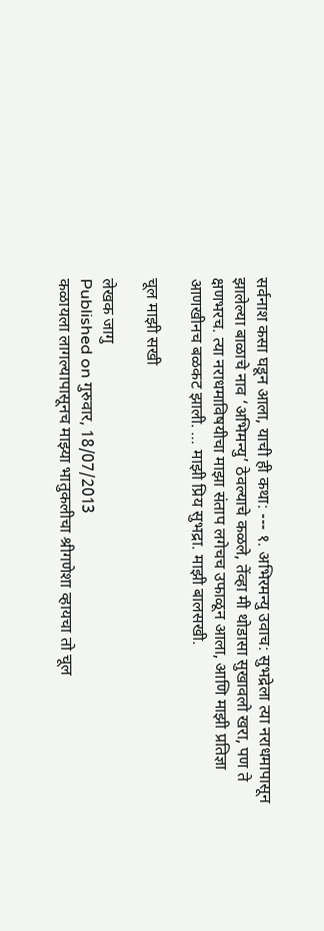सर्वनाश कसा घडून आला, याची ही कथा: --- १. अभिरमन्यु उवाच: सुभद्रेला त्या नराधमापासून झालेल्या बाळाचे नाव ‘अभिमन्यु’ ठेवल्याचे कळले, तेंव्हा मी थोडासा सुखावलो खरा, पण ते क्षणभरच. त्या नराधमाविषयीचा माझा संताप लगेचच उफाळून आला, आणि माझी प्रतिज्ञा आणखीनच बळकट झाली. … माझी प्रिय सुभद्रा. माझी बालसखी.

चूल माझी सखी

लेखक जागु
Published on गुरुवार, 18/07/2013
कळायला लागल्यापासूनच माझ्या भातुकलीचा श्रीगणेशा व्हायचा तो चूल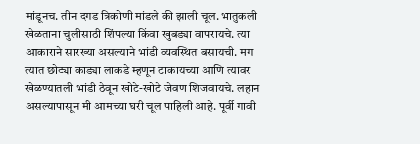मांडूनच. तीन दगड त्रिकोणी मांडले की झाली चूल. भातुकली खेळताना चुलीसाठी शिंपल्या किंवा खुबड्या वापरायचे. त्या आकाराने सारख्या असल्याने भांडी व्यवस्थित बसायची. मग त्यात छोट्या काड्या लाकडे म्हणून टाकायच्या आणि त्यावर खेळण्यातली भांडी ठेवून खोटे-खोटे जेवण शिजवायचे. लहान असल्यापासून मी आमच्या घरी चूल पाहिली आहे. पूर्वी गावी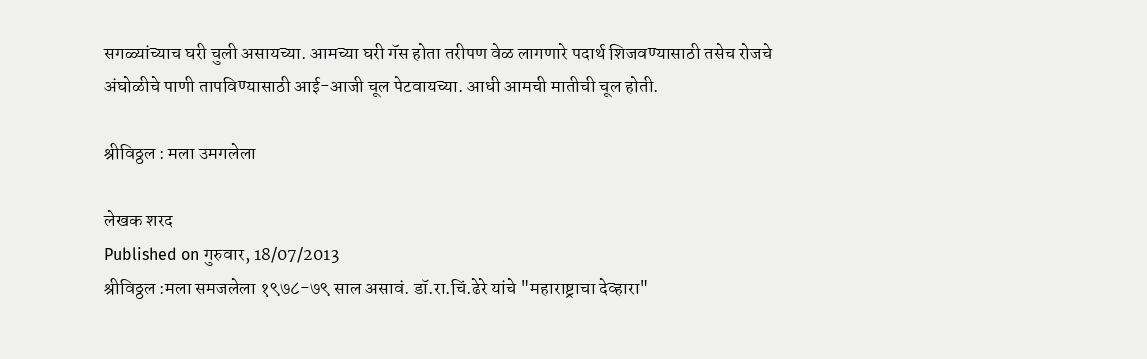सगळ्यांच्याच घरी चुली असायच्या. आमच्या घरी गॅस होता तरीपण वेळ लागणारे पदार्थ शिजवण्यासाठी तसेच रोजचे अंघोळीचे पाणी तापविण्यासाठी आई-आजी चूल पेटवायच्या. आधी आमची मातीची चूल होती.

श्रीविठ्ठल : मला उमगलेला

लेखक शरद
Published on गुरुवार, 18/07/2013
श्रीविठ्ठल :मला समजलेला १९७८-७९ साल असावं. डॉ.रा.चिं.ढेरे यांचे "महाराष्ट्राचा देव्हारा"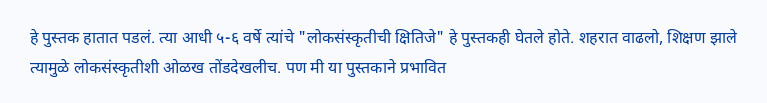हे पुस्तक हातात पडलं. त्या आधी ५-६ वर्षे त्यांचे "लोकसंस्कृतीची क्षितिजे" हे पुस्तकही घेतले होते. शहरात वाढलो, शिक्षण झाले त्यामुळे लोकसंस्कृतीशी ओळख तोंडदेखलीच. पण मी या पुस्तकाने प्रभावित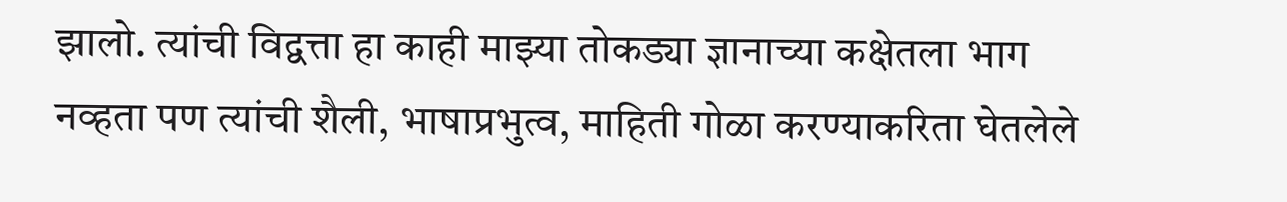झालो. त्यांची विद्वत्ता हा काही माझ्या तोकड्या ज्ञानाच्या कक्षेतला भाग नव्हता पण त्यांची शैली, भाषाप्रभुत्व, माहिती गोळा करण्याकरिता घेतलेले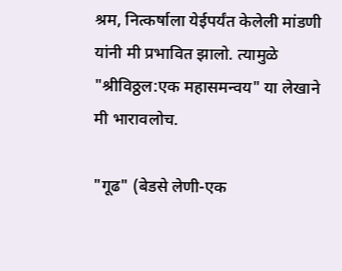श्रम, नित्कर्षाला येईपर्यंत केलेली मांडणी यांनी मी प्रभावित झालो. त्यामुळे "श्रीविठ्ठल:एक महासमन्वय" या लेखाने मी भारावलोच.

"गूढ" (बेडसे लेणी-एक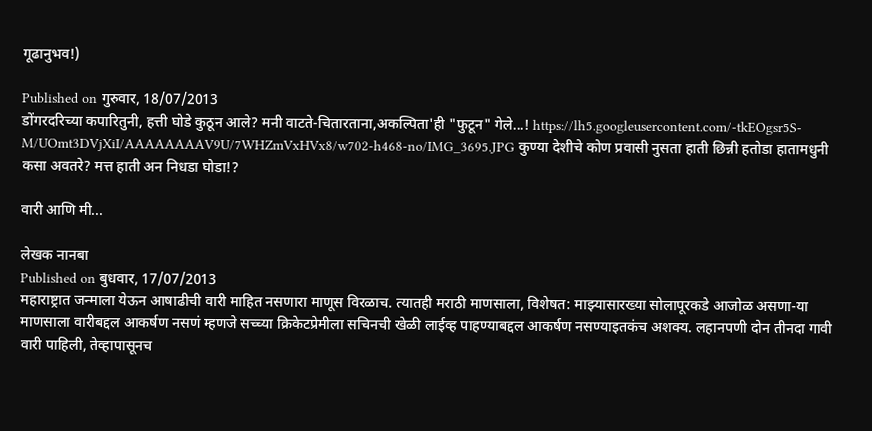गूढानुभव!)

Published on गुरुवार, 18/07/2013
डोंगरदरिच्या कपारितुनी, हत्ती घोडे कुठून आले? मनी वाटते-चितारताना,अकल्पिता'ही "फुटून" गेले...! https://lh5.googleusercontent.com/-tkEOgsr5S-M/UOmt3DVjXiI/AAAAAAAAV9U/7WHZmVxHVx8/w702-h468-no/IMG_3695.JPG कुण्या देशीचे कोण प्रवासी नुसता हाती छिन्नी हतोडा हातामधुनी कसा अवतरे? मत्त हाती अन निधडा घोडा!?

वारी आणि मी...

लेखक नानबा
Published on बुधवार, 17/07/2013
महाराष्ट्रात जन्माला येऊन आषाढीची वारी माहित नसणारा माणूस विरळाच. त्यातही मराठी माणसाला, विशेषत: माझ्यासारख्या सोलापूरकडे आजोळ असणा-या माणसाला वारीबद्दल आकर्षण नसणं म्हणजे सच्च्या क्रिकेटप्रेमीला सचिनची खेळी लाईव्ह पाहण्याबद्दल आकर्षण नसण्याइतकंच अशक्य. लहानपणी दोन तीनदा गावी वारी पाहिली, तेव्हापासूनच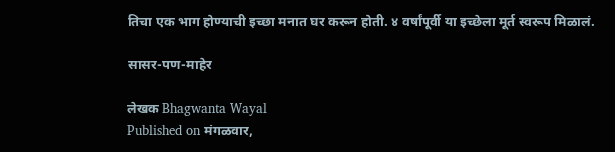तिचा एक भाग होण्याची इच्छा मनात घर करून होती. ४ वर्षांपूर्वी या इच्छेला मूर्त स्वरूप मिळालं.

सासर-पण-माहेर

लेखक Bhagwanta Wayal
Published on मंगळवार,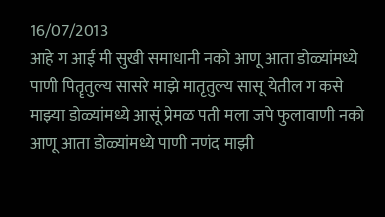16/07/2013
आहे ग आई मी सुखी समाधानी नको आणू आता डोळ्यांमध्ये पाणी पितॄतुल्य सासरे माझे मातृतुल्य सासू येतील ग कसे माझ्या डोळ्यांमध्ये आसूं प्रेमळ पती मला जपे फुलावाणी नको आणू आता डोळ्यांमध्ये पाणी नणंद माझी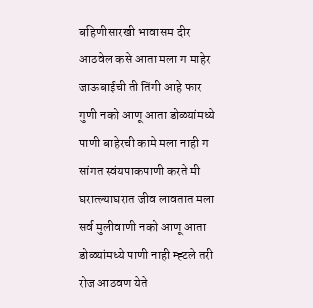बहिणीसारखी भावासम दीर आठवेल कसे आता मला ग माहेर जाऊबाईची ती तिंगी आहे फार गुणी नको आणू आता डोळ्यांमध्ये पाणी बाहेरची कामे मला नाही ग सांगत स्वंयपाकपाणी करते मी घरात्ल्याघरात जीव लावतात मला सर्व मुलीवाणी नको आणू आता डोळ्यांमध्ये पाणी नाही म्ह्टले तरी रोज आठवण येते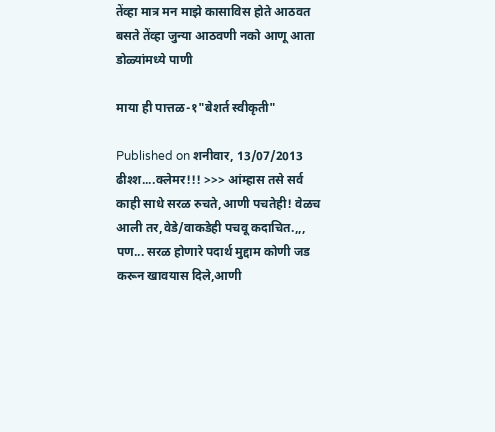तेंव्हा मात्र मन माझे कासाविस होते आठवत बसते तेंव्हा जुन्या आठवणी नको आणू आता डोळ्यांमध्ये पाणी

माया ही पात्तळ-१"बेशर्त स्वीकृती"

Published on शनीवार, 13/07/2013
ढीश्श....क्लेमर!!! >>> आंम्हास तसे सर्व काही साधे सरळ रुचते,आणी पचतेही! वेळच आली तर,वेडे/वाकडेही पचवू कदाचित.,,, पण... सरळ होणारे पदार्थ मुद्दाम कोणी जड करून खावयास दिले,आणी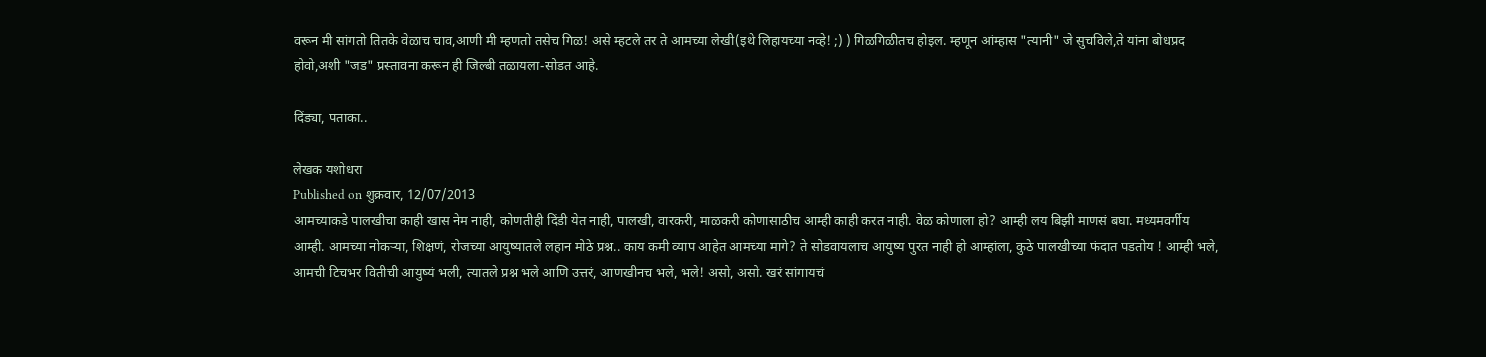वरून मी सांगतो तितके वेळाच चाव,आणी मी म्हणतो तसेच गिळ! असे म्हटले तर ते आमच्या लेखी(इथे लिहायच्या नव्हे! ;) ) गिळगिळीतच होइल. म्हणून आंम्हास "त्यानी" जे सुचविले,ते यांना बोधप्रद होवो,अशी "जड" प्रस्तावना करून ही जिल्बी तळायला-सोडत आहे.

दिंड्या, पताका..

लेखक यशोधरा
Published on शुक्रवार, 12/07/2013
आमच्याकडे पालखीचा काही खास नेम नाही, कोणतीही दिंडी येत नाही, पालखी, वारकरी, माळकरी कोणासाठीच आम्ही काही करत नाही. वेळ कोणाला हो? आम्ही लय बिझी माणसं बघा. मध्यमवर्गीय आम्ही. आमच्या नोकर्‍या, शिक्षणं, रोजच्या आयुष्यातले लहान मोठे प्रश्न.. काय कमी व्याप आहेत आमच्या मागे? ते सोडवायलाच आयुष्य पुरत नाही हो आम्हांला, कुठे पालखीच्या फंदात पडतोय ! आम्ही भले, आमची टिचभर वितीची आयुष्यं भली, त्यातले प्रश्न भले आणि उत्तरं, आणखीनच भले, भले! असो, असो. खरं सांगायचं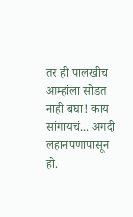तर ही पालखीच आम्हांला सोडत नाही बघा! काय सांगायचं... अगदी लहानपणापासून हो.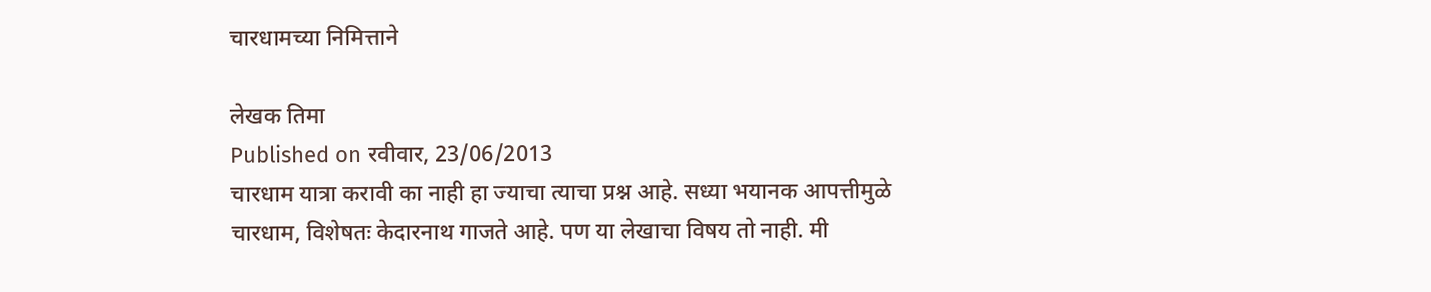चारधामच्या निमित्ताने

लेखक तिमा
Published on रवीवार, 23/06/2013
चारधाम यात्रा करावी का नाही हा ज्याचा त्याचा प्रश्न आहे. सध्या भयानक आपत्तीमुळे चारधाम, विशेषतः केदारनाथ गाजते आहे. पण या लेखाचा विषय तो नाही. मी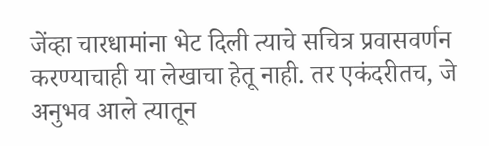जेंव्हा चारधामांना भेट दिली त्याचे सचित्र प्रवासवर्णन करण्याचाही या लेखाचा हेतू नाही. तर एकंदरीतच, जे अनुभव आले त्यातून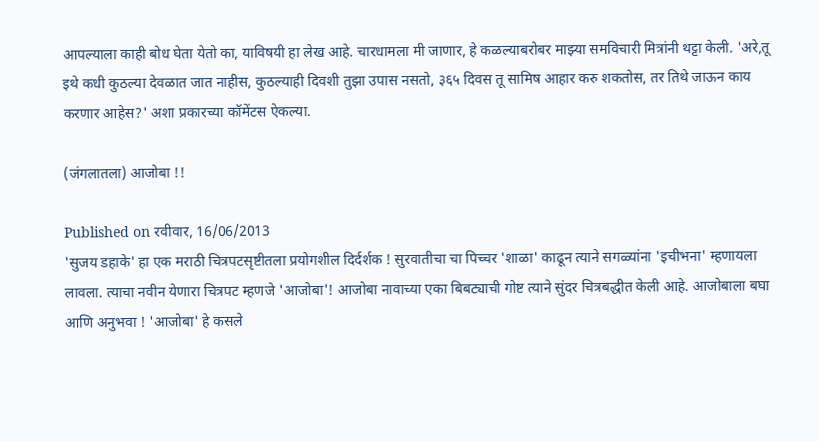आपल्याला काही बोध घेता येतो का, याविषयी हा लेख आहे. चारधामला मी जाणार, हे कळल्याबरोबर माझ्या समविचारी मित्रांनी थट्टा केली. 'अरे,तू इथे कधी कुठल्या देवळात जात नाहीस, कुठल्याही दिवशी तुझा उपास नसतो, ३६५ दिवस तू सामिष आहार करु शकतोस, तर तिथे जाऊन काय करणार आहेस?' अशा प्रकारच्या कॉमेंटस ऐकल्या.

(जंगलातला) आजोबा !!

Published on रवीवार, 16/06/2013
'सुजय डहाके' हा एक मराठी चित्रपटसृष्टीतला प्रयोगशील दिर्दर्शक ! सुरवातीचा चा पिच्चर 'शाळा' काढून त्याने सगळ्यांना 'इचीभना' म्हणायला लावला. त्याचा नवीन येणारा चित्रपट म्हणजे 'आजोबा'! आजोबा नावाच्या एका बिबट्याची गोष्ट त्याने सुंदर चित्रबद्धीत केली आहे. आजोबाला बघा आणि अनुभवा ! 'आजोबा' हे कसले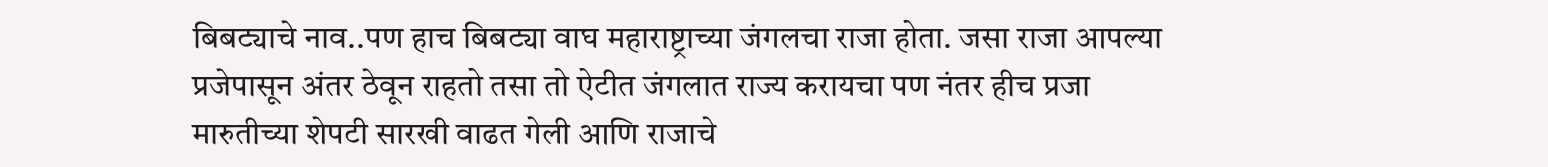बिबट्याचे नाव..पण हाच बिबट्या वाघ महाराष्ट्राच्या जंगलचा राजा होता. जसा राजा आपल्या प्रजेपासून अंतर ठेवून राहतो तसा तो ऐटीत जंगलात राज्य करायचा पण नंतर हीच प्रजा मारुतीच्या शेपटी सारखी वाढत गेली आणि राजाचे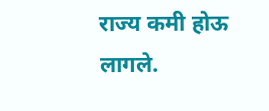राज्य कमी होऊ लागले.